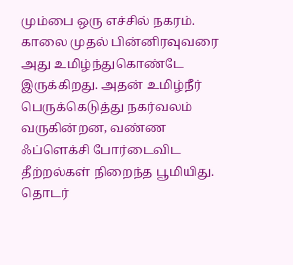மும்பை ஒரு எச்சில் நகரம். காலை முதல் பின்னிரவுவரை அது உமிழ்ந்துகொண்டே இருக்கிறது. அதன் உமிழ்நீர் பெருக்கெடுத்து நகர்வலம் வருகின்றன, வண்ண ஃப்ளெக்சி போர்டைவிட தீற்றல்கள் நிறைந்த பூமியிது. தொடர்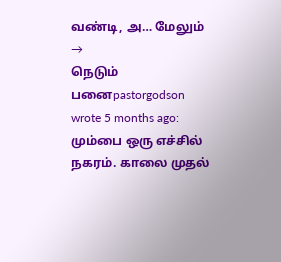வண்டி, அ… மேலும் →
நெடும் பனைpastorgodson wrote 5 months ago: மும்பை ஒரு எச்சில் நகரம். காலை முதல்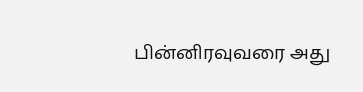பின்னிரவுவரை அது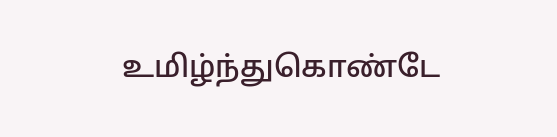உமிழ்ந்துகொண்டே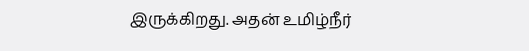இருக்கிறது. அதன் உமிழ்நீர்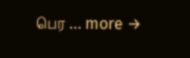பெர … more →